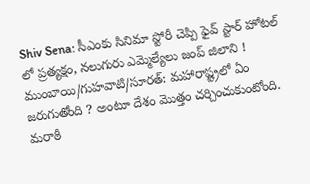Shiv Sena: సీఎంకు సినిమా స్టోరీ చెప్పి ఫైవ్ స్టార్ హోటల్ లో ప్రత్యక్షం, నలుగురు ఎమ్మెల్యేలు జంప్ జిలాని !
ముంబాయి/గుహవాటి/సూరత్: మహారాష్ట్రలో ఏం జరుగుతోంది ? అంటూ దేశం మొత్తం చర్చించుకుంటోంది. మరాఠీ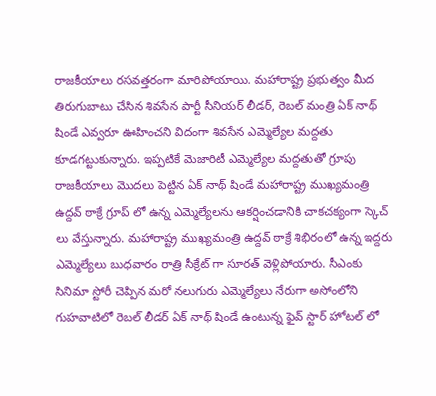రాజకీయాలు రసవత్తరంగా మారిపోయాయి. మహారాష్ట్ర ప్రభుత్వం మీద తిరుగుబాటు చేసిన శివసేన పార్టీ సీనియర్ లీడర్, రెబల్ మంత్రి ఏక్ నాథ్ షిండే ఎవ్వరూ ఊహించని విదంగా శివసేన ఎమ్మెల్యేల మద్దతు కూడగట్టుకున్నారు. ఇప్పటికే మెజారిటీ ఎమ్మెల్యేల మద్దతుతో గ్రూపు రాజకీయాలు మొదలు పెట్టిన ఏక్ నాథ్ షిండే మహారాష్ట్ర ముఖ్యమంత్రి ఉద్దవ్ ఠాక్రే గ్రూప్ లో ఉన్న ఎమ్మెల్యేలను ఆకర్షించడానికి చాకచక్యంగా స్కెచ్ లు వేస్తున్నారు. మహారాష్ట్ర ముఖ్యమంత్రి ఉద్దవ్ ఠాక్రే శిభిరంలో ఉన్న ఇద్దరు ఎమ్మెల్యేలు బుధవారం రాత్రి సీక్రేట్ గా సూరత్ వెళ్లిపోయారు. సీఎంకు సినిమా స్టోరీ చెప్పిన మరో నలుగురు ఎమ్మెల్యేలు నేరుగా అసోంలోని గుహవాటిలో రెబల్ లీడర్ ఏక్ నాథ్ షిండే ఉంటున్న ఫైవ్ స్టార్ హోటల్ లో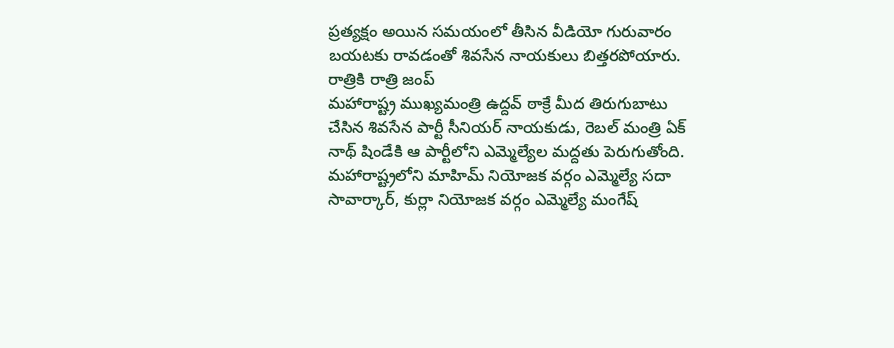ప్రత్యక్షం అయిన సమయంలో తీసిన వీడియో గురువారం బయటకు రావడంతో శివసేన నాయకులు బిత్తరపోయారు.
రాత్రికి రాత్రి జంప్
మహారాష్ట్ర ముఖ్యమంత్రి ఉద్దవ్ ఠాక్రే మీద తిరుగుబాటు చేసిన శివసేన పార్టీ సీనియర్ నాయకుడు, రెబల్ మంత్రి ఏక్ నాథ్ షిండేకి ఆ పార్టీలోని ఎమ్మెల్యేల మద్దతు పెరుగుతోంది. మహారాష్ట్రలోని మాహిమ్ నియోజక వర్గం ఎమ్మెల్యే సదా సావార్కార్, కుర్లా నియోజక వర్గం ఎమ్మెల్యే మంగేష్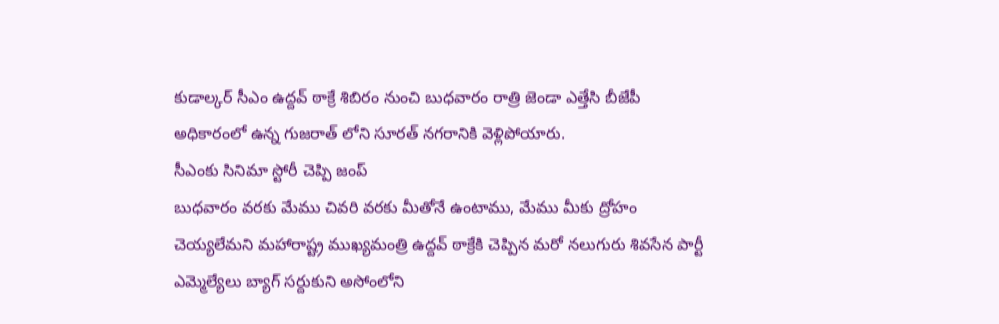కుడాల్కర్ సీఎం ఉద్దవ్ ఠాక్రే శిబిరం నుంచి బుధవారం రాత్రి జెండా ఎత్తేసి బీజేపీ అధికారంలో ఉన్న గుజరాత్ లోని సూరత్ నగరానికి వెళ్లిపోయారు.
సీఎంకు సినిమా స్టోరీ చెప్పి జంప్
బుధవారం వరకు మేము చివరి వరకు మీతోనే ఉంటాము, మేము మీకు ద్రోహం చెయ్యలేమని మహారాష్ట్ర ముఖ్యమంత్రి ఉద్దవ్ ఠాక్రేకి చెప్పిన మరో నలుగురు శివసేన పార్టీ ఎమ్మెల్యేలు బ్యాగ్ సర్దుకుని అసోంలోని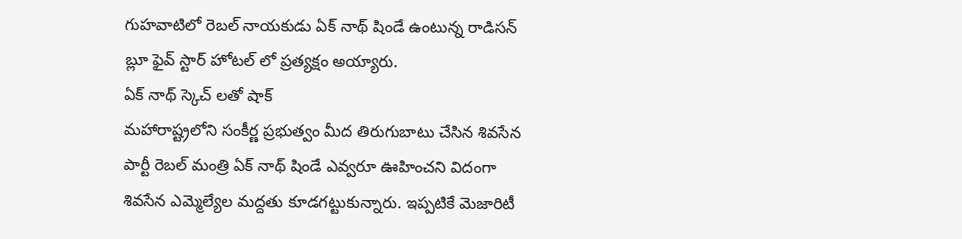గుహవాటిలో రెబల్ నాయకుడు ఏక్ నాథ్ షిండే ఉంటున్న రాడిసన్ బ్లూ ఫైవ్ స్టార్ హోటల్ లో ప్రత్యక్షం అయ్యారు.
ఏక్ నాథ్ స్కెచ్ లతో షాక్
మహారాష్ట్రలోని సంకీర్ణ ప్రభుత్వం మీద తిరుగుబాటు చేసిన శివసేన పార్టీ రెబల్ మంత్రి ఏక్ నాథ్ షిండే ఎవ్వరూ ఊహించని విదంగా శివసేన ఎమ్మెల్యేల మద్దతు కూడగట్టుకున్నారు. ఇప్పటికే మెజారిటీ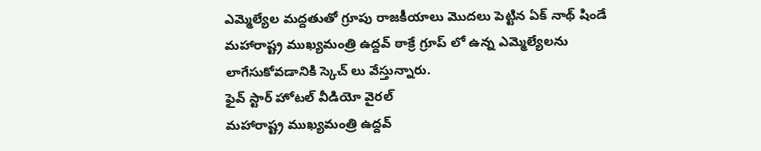ఎమ్మెల్యేల మద్దతుతో గ్రూపు రాజకీయాలు మొదలు పెట్టిన ఏక్ నాథ్ షిండే మహారాష్ట్ర ముఖ్యమంత్రి ఉద్దవ్ ఠాక్రే గ్రూప్ లో ఉన్న ఎమ్మెల్యేలను లాగేసుకోవడానికి స్కెచ్ లు వేస్తున్నారు.
ఫైవ్ స్టార్ హోటల్ వీడియో వైరల్
మహారాష్ట్ర ముఖ్యమంత్రి ఉద్దవ్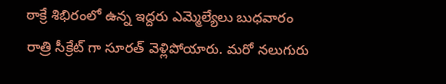ఠాక్రే శిభిరంలో ఉన్న ఇద్దరు ఎమ్మెల్యేలు బుధవారం రాత్రి సీక్రేట్ గా సూరత్ వెళ్లిపోయారు. మరో నలుగురు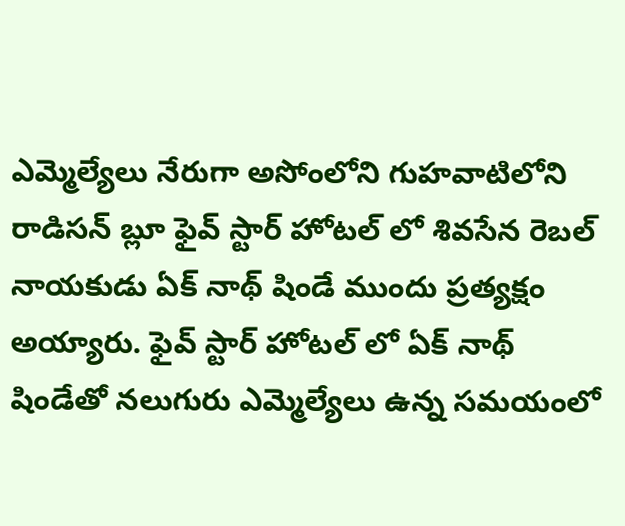ఎమ్మెల్యేలు నేరుగా అసోంలోని గుహవాటిలోని రాడిసన్ బ్లూ ఫైవ్ స్టార్ హోటల్ లో శివసేన రెబల్ నాయకుడు ఏక్ నాథ్ షిండే ముందు ప్రత్యక్షం అయ్యారు. ఫైవ్ స్టార్ హోటల్ లో ఏక్ నాథ్ షిండేతో నలుగురు ఎమ్మెల్యేలు ఉన్న సమయంలో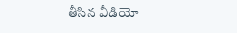తీసిన వీడియో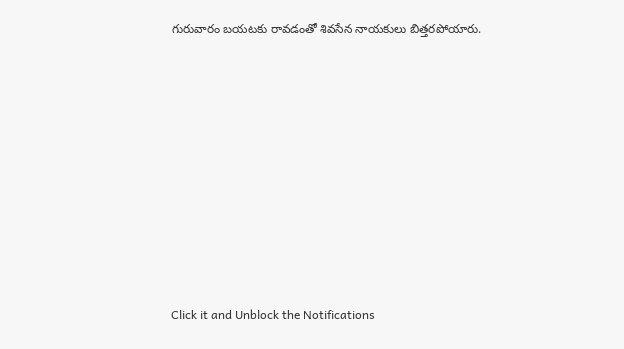గురువారం బయటకు రావడంతో శివసేన నాయకులు బిత్తరపోయారు.












Click it and Unblock the Notifications